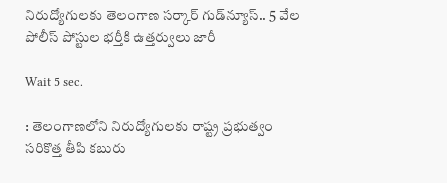నిరుద్యోగులకు తెలంగాణ సర్కార్ గుడ్‌న్యూస్.. 5 వేల పోలీస్ పోస్టుల భర్తీకి ఉత్తర్వులు జారీ

Wait 5 sec.

: తెలంగాణలోని నిరుద్యోగులకు రాష్ట్ర ప్రభుత్వం సరికొత్త తీపి కబురు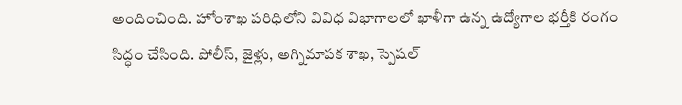అందించింది. హోంశాఖ పరిధిలోని వివిధ విభాగాలలో ఖాళీగా ఉన్న ఉద్యోగాల భర్తీకి రంగం సిద్ధం చేసింది. పోలీస్, జైళ్లు, అగ్నిమాపక శాఖ, స్పెషల్‌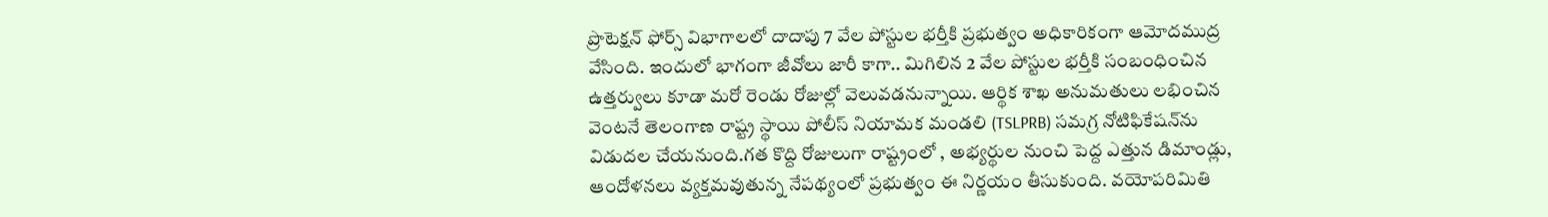ప్రొటెక్షన్‌ ఫోర్స్‌ విభాగాలలో దాదాపు 7 వేల పోస్టుల భర్తీకి ప్రభుత్వం అధికారికంగా ఆమోదముద్ర వేసింది. ఇందులో భాగంగా జీవోలు జారీ కాగా.. మిగిలిన 2 వేల పోస్టుల భర్తీకి సంబంధించిన ఉత్తర్వులు కూడా మరో రెండు రోజుల్లో వెలువడనున్నాయి. ఆర్థిక శాఖ అనుమతులు లభించిన వెంటనే తెలంగాణ రాష్ట్ర స్థాయి పోలీస్ నియామక మండలి (TSLPRB) సమగ్ర నోటిఫికేషన్‌ను విడుదల చేయనుంది.గత కొద్ది రోజులుగా రాష్ట్రంలో , అభ్యర్థుల నుంచి పెద్ద ఎత్తున డిమాండ్లు, ఆందోళనలు వ్యక్తమవుతున్న నేపథ్యంలో ప్రభుత్వం ఈ నిర్ణయం తీసుకుంది. వయోపరిమితి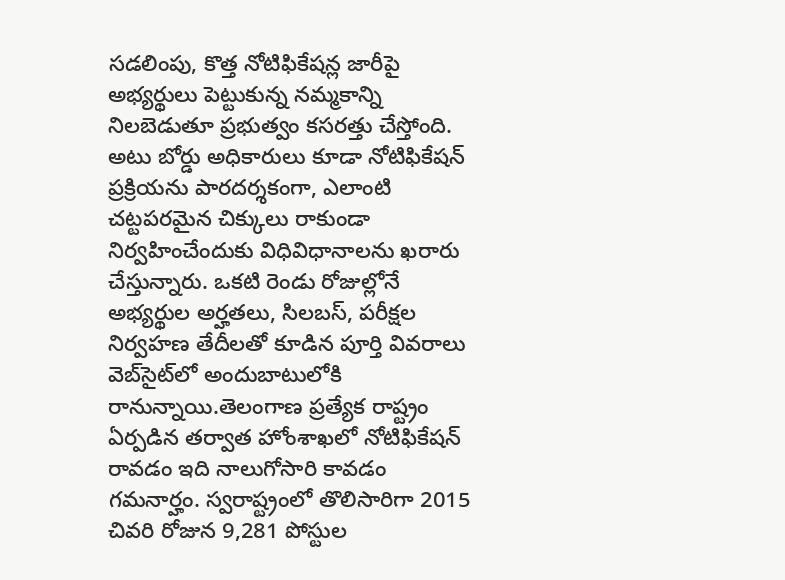సడలింపు, కొత్త నోటిఫికేషన్ల జారీపై అభ్యర్థులు పెట్టుకున్న నమ్మకాన్ని నిలబెడుతూ ప్రభుత్వం కసరత్తు చేస్తోంది. అటు బోర్డు అధికారులు కూడా నోటిఫికేషన్ ప్రక్రియను పారదర్శకంగా, ఎలాంటి చట్టపరమైన చిక్కులు రాకుండా నిర్వహించేందుకు విధివిధానాలను ఖరారు చేస్తున్నారు. ఒకటి రెండు రోజుల్లోనే అభ్యర్థుల అర్హతలు, సిలబస్, పరీక్షల నిర్వహణ తేదీలతో కూడిన పూర్తి వివరాలు వెబ్‌సైట్‌లో అందుబాటులోకి రానున్నాయి.తెలంగాణ ప్రత్యేక రాష్ట్రం ఏర్పడిన తర్వాత హోంశాఖలో నోటిఫికేషన్ రావడం ఇది నాలుగోసారి కావడం గమనార్హం. స్వరాష్ట్రంలో తొలిసారిగా 2015 చివరి రోజున 9,281 పోస్టుల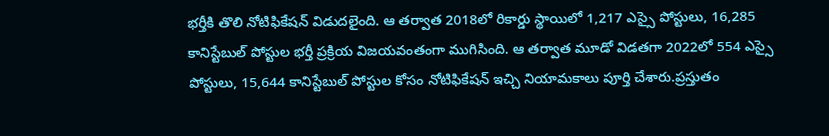భర్తీకి తొలి నోటిఫికేషన్‌ విడుదలైంది. ఆ తర్వాత 2018లో రికార్డు స్థాయిలో 1,217 ఎస్సై పోస్టులు, 16,285 కానిస్టేబుల్‌ పోస్టుల భర్తీ ప్రక్రియ విజయవంతంగా ముగిసింది. ఆ తర్వాత మూడో విడతగా 2022లో 554 ఎస్సై పోస్టులు, 15,644 కానిస్టేబుల్‌ పోస్టుల కోసం నోటిఫికేషన్‌ ఇచ్చి నియామకాలు పూర్తి చేశారు.ప్రస్తుతం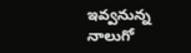ఇవ్వనున్న నాలుగో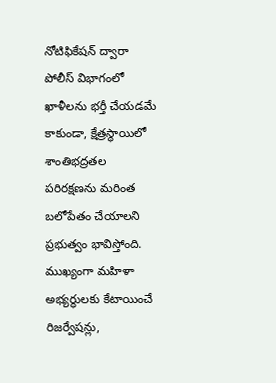నోటిఫికేషన్ ద్వారా పోలీస్ విభాగంలో ఖాళీలను భర్తీ చేయడమే కాకుండా, క్షేత్రస్థాయిలో శాంతిభద్రతల పరిరక్షణను మరింత బలోపేతం చేయాలని ప్రభుత్వం భావిస్తోంది. ముఖ్యంగా మహిళా అభ్యర్థులకు కేటాయించే రిజర్వేషన్లు,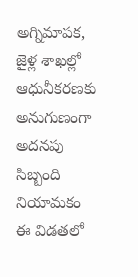అగ్నిమాపక, జైళ్ల శాఖల్లో ఆధునీకరణకు అనుగుణంగా అదనపు సిబ్బంది నియామకం ఈ విడతలో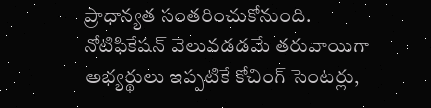ప్రాధాన్యత సంతరించుకోనుంది. నోటిఫికేషన్ వెలువడడమే తరువాయిగా అభ్యర్థులు ఇప్పటికే కోచింగ్ సెంటర్లు,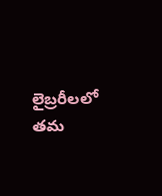లైబ్రరీలలో తమ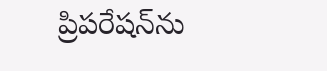ప్రిపరేషన్‌ను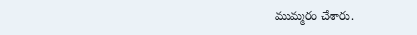ముమ్మరం చేశారు.